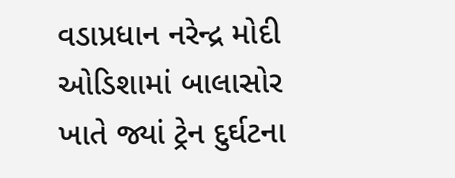વડાપ્રધાન નરેન્દ્ર મોદી ઓડિશામાં બાલાસોર ખાતે જ્યાં ટ્રેન દુર્ઘટના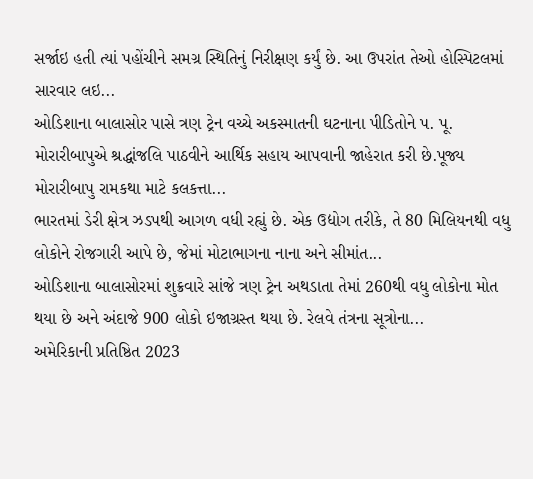સર્જાઇ હતી ત્યાં પહોંચીને સમગ્ર સ્થિતિનું નિરીક્ષણ કર્યું છે. આ ઉપરાંત તેઓ હોસ્પિટલમાં સારવાર લઇ...
ઓડિશાના બાલાસોર પાસે ત્રણ ટ્રેન વચ્ચે અકસ્માતની ઘટનાના પીડિતોને પ. પૂ. મોરારીબાપુએ શ્રદ્ધાંજલિ પાઠવીને આર્થિક સહાય આપવાની જાહેરાત કરી છે.પૂજ્ય મોરારીબાપુ રામકથા માટે કલકત્તા...
ભારતમાં ડેરી ક્ષેત્ર ઝડપથી આગળ વધી રહ્યું છે. એક ઉદ્યોગ તરીકે, તે 80 મિલિયનથી વધુ લોકોને રોજગારી આપે છે, જેમાં મોટાભાગના નાના અને સીમાંત...
ઓડિશાના બાલાસોરમાં શુક્રવારે સાંજે ત્રણ ટ્રેન અથડાતા તેમાં 260થી વધુ લોકોના મોત થયા છે અને અંદાજે 900 લોકો ઇજાગ્રસ્ત થયા છે. રેલવે તંત્રના સૂત્રોના...
અમેરિકાની પ્રતિષ્ઠિત 2023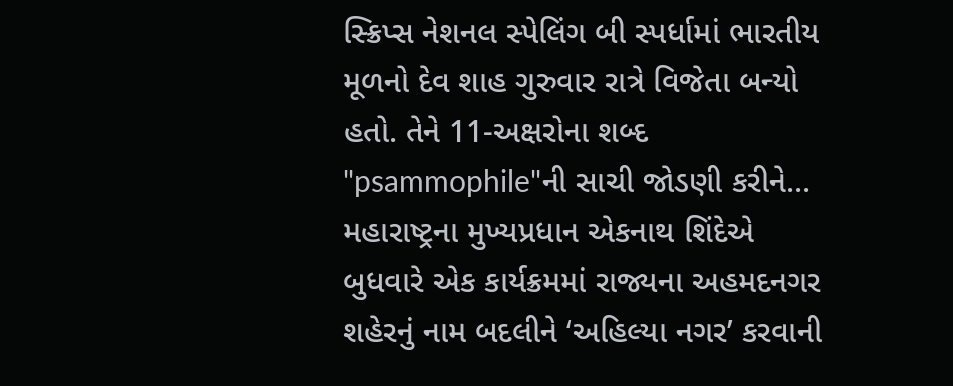સ્ક્રિપ્સ નેશનલ સ્પેલિંગ બી સ્પર્ધામાં ભારતીય મૂળનો દેવ શાહ ગુરુવાર રાત્રે વિજેતા બન્યો હતો. તેને 11-અક્ષરોના શબ્દ "psammophile"ની સાચી જોડણી કરીને...
મહારાષ્ટ્રના મુખ્યપ્રધાન એકનાથ શિંદેએ બુધવારે એક કાર્યક્રમમાં રાજ્યના અહમદનગર શહેરનું નામ બદલીને ‘અહિલ્યા નગર’ કરવાની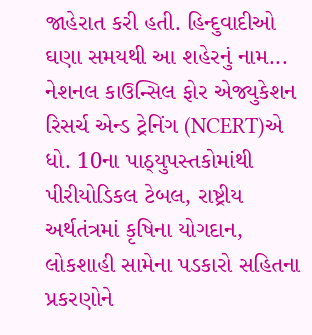જાહેરાત કરી હતી. હિન્દુવાદીઓ ઘણા સમયથી આ શહેરનું નામ...
નેશનલ કાઉન્સિલ ફોર એજ્યુકેશન રિસર્ચ એન્ડ ટ્રેનિંગ (NCERT)એ ધો. 10ના પાઠ્યુપસ્તકોમાંથી પીરીયોડિકલ ટેબલ, રાષ્ટ્રીય અર્થતંત્રમાં કૃષિના યોગદાન, લોકશાહી સામેના પડકારો સહિતના પ્રકરણોને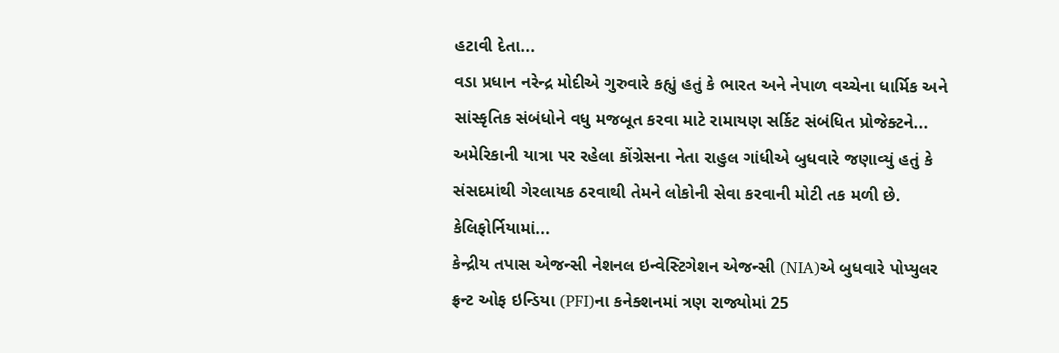હટાવી દેતા...
વડા પ્રધાન નરેન્દ્ર મોદીએ ગુરુવારે કહ્યું હતું કે ભારત અને નેપાળ વચ્ચેના ધાર્મિક અને સાંસ્કૃતિક સંબંધોને વધુ મજબૂત કરવા માટે રામાયણ સર્કિટ સંબંધિત પ્રોજેક્ટને...
અમેરિકાની યાત્રા પર રહેલા કોંગ્રેસના નેતા રાહુલ ગાંધીએ બુધવારે જણાવ્યું હતું કે સંસદમાંથી ગેરલાયક ઠરવાથી તેમને લોકોની સેવા કરવાની મોટી તક મળી છે. કેલિફોર્નિયામાં...
કેન્દ્રીય તપાસ એજન્સી નેશનલ ઇન્વેસ્ટિગેશન એજન્સી (NIA)એ બુધવારે પોપ્યુલર ફ્રન્ટ ઓફ ઇન્ડિયા (PFI)ના કનેક્શનમાં ત્રણ રાજ્યોમાં 25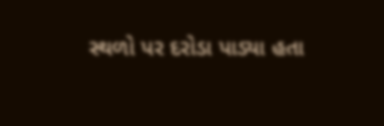સ્થળો પર દરોડા પાડ્યા હતા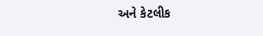અને કેટલીક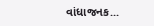વાંધાજનક...